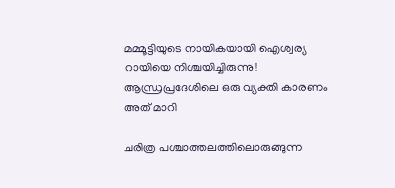മമ്മൂട്ടിയുടെ നായികയായി ഐശ്വര്യ റായിയെ നിശ്ചയിച്ചിരുന്നു! ആന്ധ്രപ്രദേശിലെ ഒരു വ്യക്തി കാരണം അത് മാറി

ചരിത്ര പശ്ചാത്തലത്തിലൊരുങ്ങുന്ന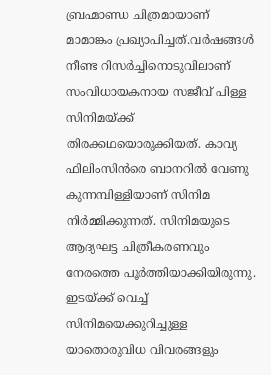ബ്രഹ്മാണ്ഡ ചിത്രമായാണ് മാമാങ്കം പ്രഖ്യാപിച്ചത്.വര്‍ഷങ്ങള്‍ നീണ്ട റിസര്‍ച്ചിനൊടുവിലാണ് സംവിധായകനായ സജീവ് പിള്ള സിനിമയ്ക്ക് തിരക്കഥയൊരുക്കിയത്. കാവ്യ ഫിലിംസിന്‍രെ ബാനറില്‍ വേണു കുന്നമ്പിള്ളിയാണ് സിനിമ നിര്‍മ്മിക്കുന്നത്. സിനിമയുടെ ആദ്യഘട്ട ചിത്രീകരണവും നേരത്തെ പൂര്‍ത്തിയാക്കിയിരുന്നു. ഇടയ്ക്ക് വെച്ച് സിനിമയെക്കുറിച്ചുള്ള യാതൊരുവിധ വിവരങ്ങളും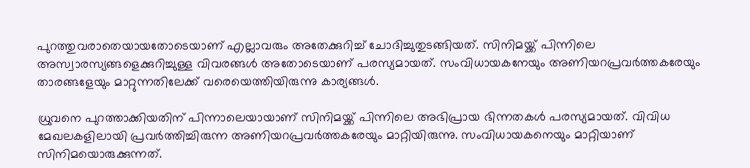പുറത്തുവരാതെയായതോടെയാണ് എല്ലാവരും അതേക്കുറിച്ച് ചോദിച്ചുതുടങ്ങിയത്. സിനിമയ്ക്ക് പിന്നിലെ അസ്വാരസ്യങ്ങളെക്കുറിച്ചുള്ള വിവരങ്ങള്‍ അതോടെയാണ് പരസ്യമായത്. സംവിധായകനേയും അണിയറപ്രവര്‍ത്തകരേയും താരങ്ങളേയും മാറ്റുന്നതിലേക്ക് വരെയെത്തിയിരുന്നു കാര്യങ്ങള്‍.

ധ്രുവനെ പുറത്താക്കിയതിന് പിന്നാലെയായാണ് സിനിമയ്ക്ക് പിന്നിലെ അഭിപ്രായ ഭിന്നതകള്‍ പരസ്യമായത്. വിവിധ മേഖലകളിലായി പ്രവര്‍ത്തിച്ചിരുന്ന അണിയറപ്രവര്‍ത്തകരേയും മാറ്റിയിരുന്നു. സംവിധായകനെയും മാറ്റിയാണ് സിനിമയൊരുക്കുന്നത്.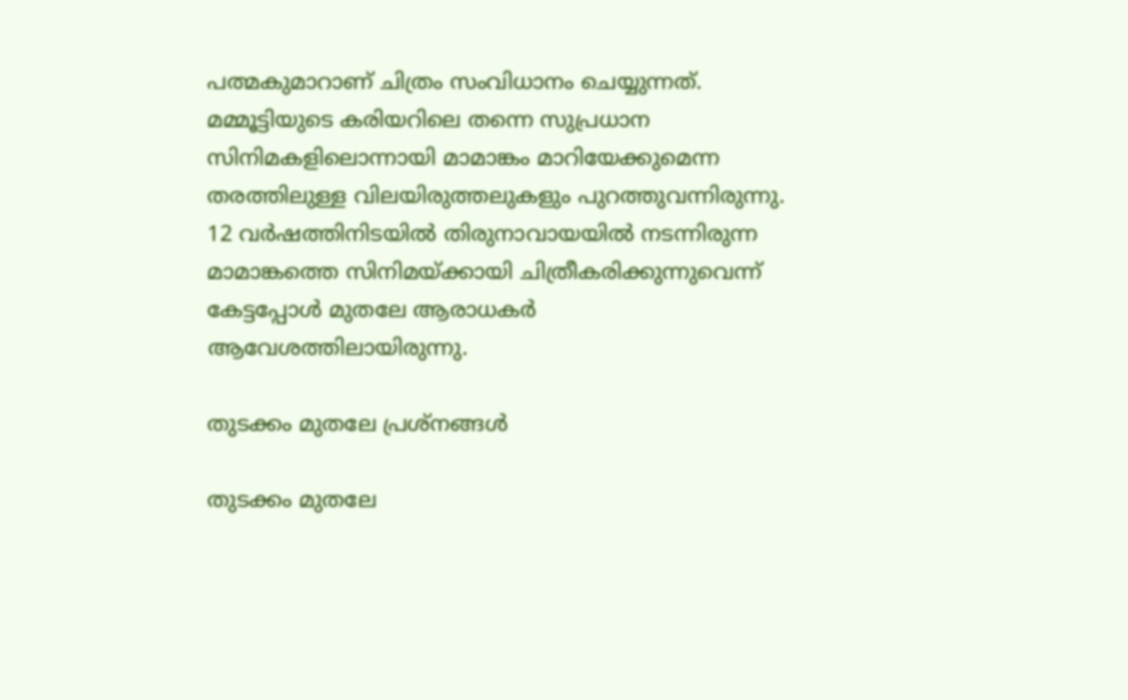പത്മകുമാറാണ് ചിത്രം സംവിധാനം ചെയ്യുന്നത്. മമ്മൂട്ടിയുടെ കരിയറിലെ തന്നെ സുപ്രധാന സിനിമകളിലൊന്നായി മാമാങ്കം മാറിയേക്കുമെന്ന തരത്തിലുള്ള വിലയിരുത്തലുകളും പുറത്തുവന്നിരുന്നു. 12 വര്‍ഷത്തിനിടയില്‍ തിരുനാവായയില്‍ നടന്നിരുന്ന മാമാങ്കത്തെ സിനിമയ്ക്കായി ചിത്രീകരിക്കുന്നുവെന്ന് കേട്ടപ്പോള്‍ മുതലേ ആരാധകര്‍ ആവേശത്തിലായിരുന്നു.

തുടക്കം മുതലേ പ്രശ്‌നങ്ങള്‍

തുടക്കം മുതലേ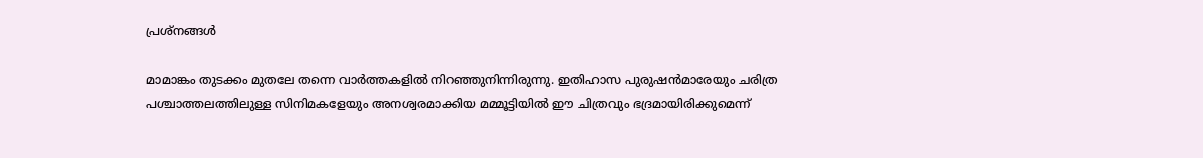പ്രശ്‌നങ്ങള്‍

മാമാങ്കം തുടക്കം മുതലേ തന്നെ വാര്‍ത്തകളില്‍ നിറഞ്ഞുനിന്നിരുന്നു. ഇതിഹാസ പുരുഷന്‍മാരേയും ചരിത്ര പശ്ചാത്തലത്തിലുള്ള സിനിമകളേയും അനശ്വരമാക്കിയ മമ്മൂട്ടിയില്‍ ഈ ചിത്രവും ഭദ്രമായിരിക്കുമെന്ന്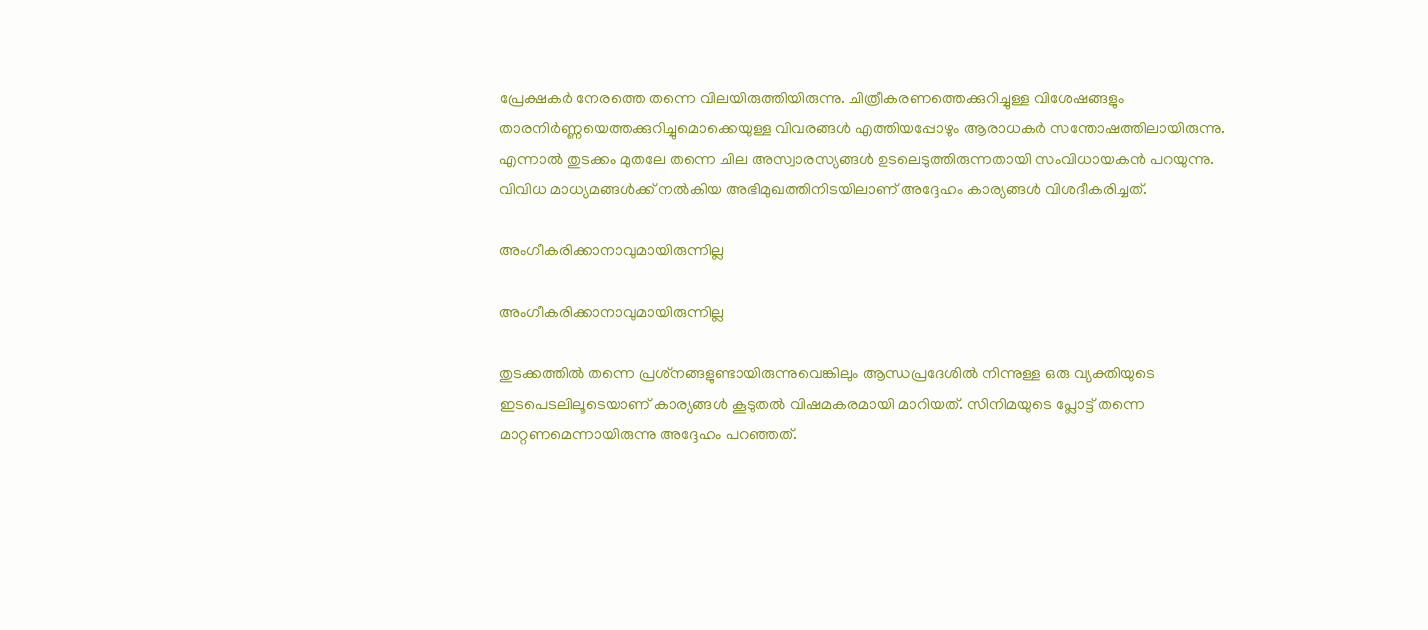പ്രേക്ഷകര്‍ നേരത്തെ തന്നെ വിലയിരുത്തിയിരുന്നു. ചിത്രീകരണത്തെക്കുറിച്ചുള്ള വിശേഷങ്ങളും താരനിര്‍ണ്ണയെത്തക്കുറിച്ചുമൊക്കെയുള്ള വിവരങ്ങള്‍ എത്തിയപ്പോഴും ആരാധകര്‍ സന്തോഷത്തിലായിരുന്നു. എന്നാല്‍ തുടക്കം മുതലേ തന്നെ ചില അസ്വാരസ്യങ്ങള്‍ ഉടലെടുത്തിരുന്നതായി സംവിധായകന്‍ പറയുന്നു. വിവിധ മാധ്യമങ്ങള്‍ക്ക് നല്‍കിയ അഭിമുഖത്തിനിടയിലാണ് അദ്ദേഹം കാര്യങ്ങള്‍ വിശദീകരിച്ചത്.

അംഗീകരിക്കാനാവുമായിരുന്നില്ല

അംഗീകരിക്കാനാവുമായിരുന്നില്ല

തുടക്കത്തില്‍ തന്നെ പ്രശ്‌നങ്ങളുണ്ടായിരുന്നുവെങ്കിലും ആന്ധപ്രദേശില്‍ നിന്നുള്ള ഒരു വ്യക്തിയുടെ ഇടപെടലിലൂടെയാണ് കാര്യങ്ങള്‍ കൂടുതല്‍ വിഷമകരമായി മാറിയത്. സിനിമയുടെ പ്ലോട്ട് തന്നെ മാറ്റണമെന്നായിരുന്നു അദ്ദേഹം പറഞ്ഞത്.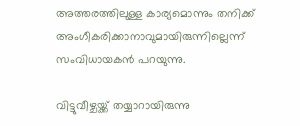അത്തരത്തിലുള്ള കാര്യമൊന്നും തനിക്ക് അംഗീകരിക്കാനാവുമായിരുന്നില്ലെന്ന് സംവിധായകന്‍ പറയുന്നു.

വിട്ടുവീഴ്ചയ്ക്ക് തയ്യാറായിരുന്നു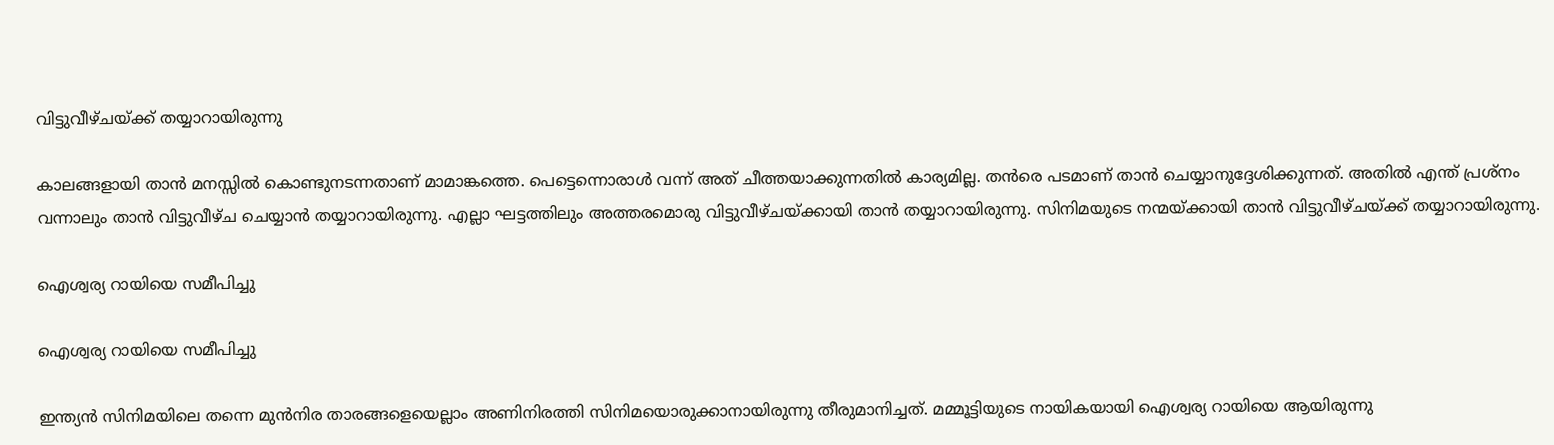വിട്ടുവീഴ്ചയ്ക്ക് തയ്യാറായിരുന്നു

കാലങ്ങളായി താന്‍ മനസ്സില്‍ കൊണ്ടുനടന്നതാണ് മാമാങ്കത്തെ. പെട്ടെന്നൊരാള്‍ വന്ന് അത് ചീത്തയാക്കുന്നതില്‍ കാര്യമില്ല. തന്‍രെ പടമാണ് താന്‍ ചെയ്യാനുദ്ദേശിക്കുന്നത്. അതില്‍ എന്ത് പ്രശ്‌നം വന്നാലും താന്‍ വിട്ടുവീഴ്ച ചെയ്യാന്‍ തയ്യാറായിരുന്നു. എല്ലാ ഘട്ടത്തിലും അത്തരമൊരു വിട്ടുവീഴ്ചയ്ക്കായി താന്‍ തയ്യാറായിരുന്നു. സിനിമയുടെ നന്മയ്ക്കായി താന്‍ വിട്ടുവീഴ്ചയ്ക്ക് തയ്യാറായിരുന്നു.

ഐശ്വര്യ റായിയെ സമീപിച്ചു

ഐശ്വര്യ റായിയെ സമീപിച്ചു

ഇന്ത്യന്‍ സിനിമയിലെ തന്നെ മുന്‍നിര താരങ്ങളെയെല്ലാം അണിനിരത്തി സിനിമയൊരുക്കാനായിരുന്നു തീരുമാനിച്ചത്. മമ്മൂട്ടിയുടെ നായികയായി ഐശ്വര്യ റായിയെ ആയിരുന്നു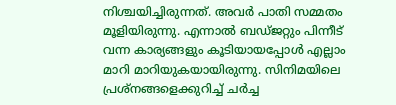നിശ്ചയിച്ചിരുന്നത്. അവര്‍ പാതി സമ്മതം മൂളിയിരുന്നു. എന്നാല്‍ ബഡ്ജറ്റും പിന്നീട് വന്ന കാര്യങ്ങളും കൂടിയായപ്പോള്‍ എല്ലാം മാറി മാറിയുകയായിരുന്നു. സിനിമയിലെ പ്രശ്‌നങ്ങളെക്കുറിച്ച് ചര്‍ച്ച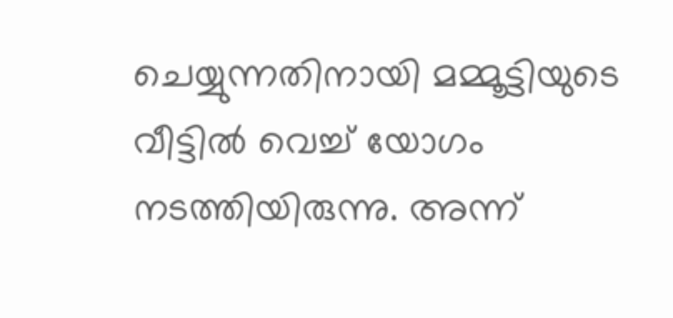ചെയ്യുന്നതിനായി മമ്മൂട്ടിയുടെ വീട്ടില്‍ വെച്ച് യോഗം നടത്തിയിരുന്നു. അന്ന്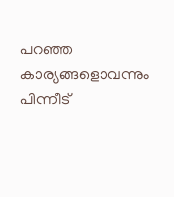പറഞ്ഞ കാര്യങ്ങളൊവന്നും പിന്നീട്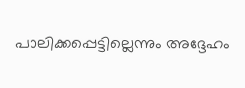പാലിക്കപ്പെട്ടില്ലെന്നും അദ്ദേഹം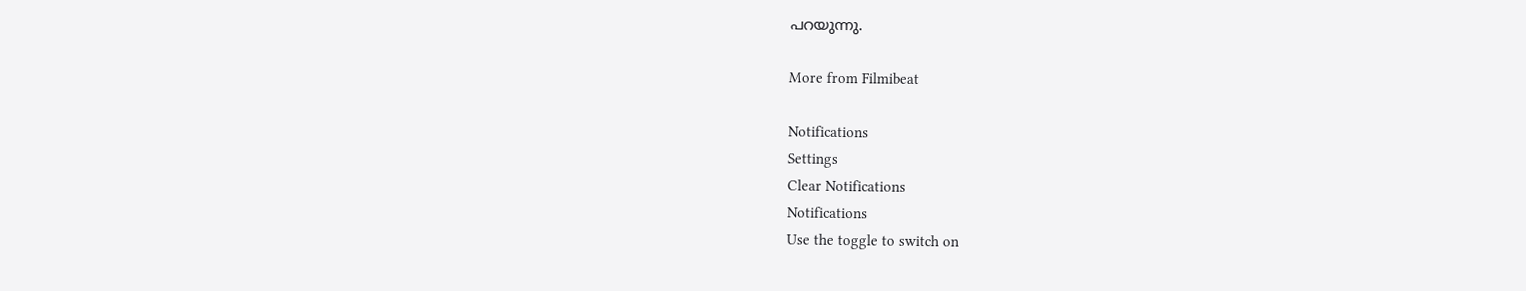പറയുന്നു.

More from Filmibeat

Notifications
Settings
Clear Notifications
Notifications
Use the toggle to switch on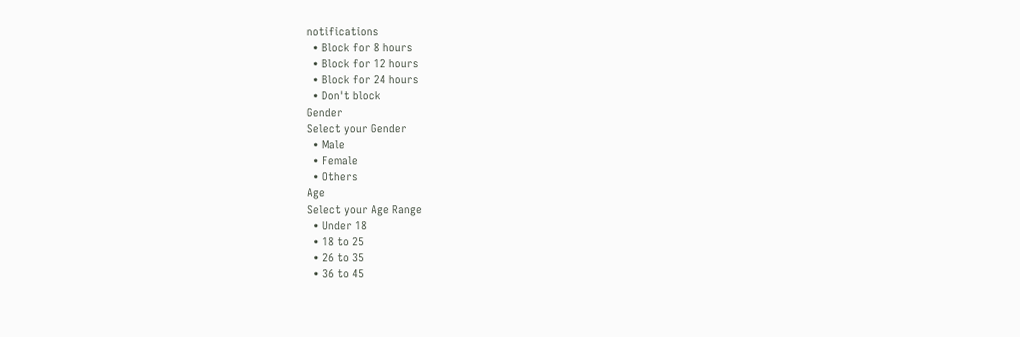notifications
  • Block for 8 hours
  • Block for 12 hours
  • Block for 24 hours
  • Don't block
Gender
Select your Gender
  • Male
  • Female
  • Others
Age
Select your Age Range
  • Under 18
  • 18 to 25
  • 26 to 35
  • 36 to 45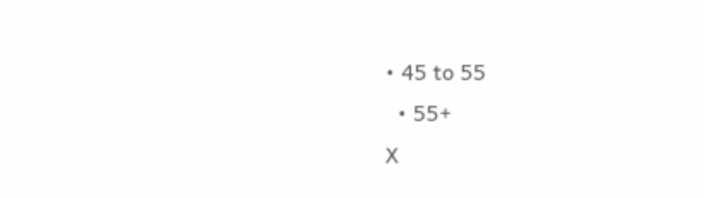• 45 to 55
  • 55+
X